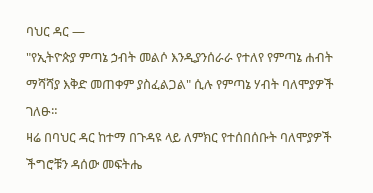ባህር ዳር —
"የኢትዮጵያ ምጣኔ ኃብት መልሶ እንዲያንሰራራ የተለየ የምጣኔ ሐብት ማሻሻያ እቅድ መጠቀም ያስፈልጋል" ሲሉ የምጣኔ ሃብት ባለሞያዎች ገለፁ።
ዛሬ በባህር ዳር ከተማ በጉዳዩ ላይ ለምክር የተሰበሰቡት ባለሞያዎች ችግሮቹን ዳሰው መፍትሔ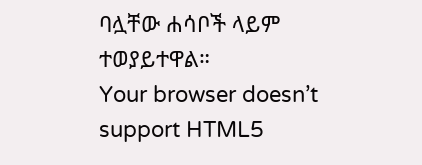ባሏቸው ሐሳቦች ላይም ተወያይተዋል።
Your browser doesn’t support HTML5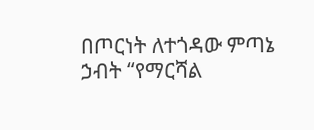በጦርነት ለተጎዳው ምጣኔ ኃብት “የማርሻል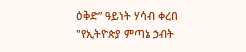ዕቅድ” ዓይነት ሃሳብ ቀረበ
"የኢትዮጵያ ምጣኔ ኃብት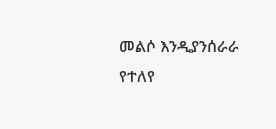መልሶ እንዲያንሰራራ የተለየ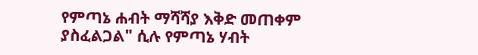የምጣኔ ሐብት ማሻሻያ እቅድ መጠቀም ያስፈልጋል" ሲሉ የምጣኔ ሃብት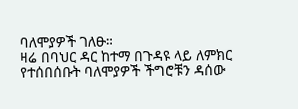ባለሞያዎች ገለፁ።
ዛሬ በባህር ዳር ከተማ በጉዳዩ ላይ ለምክር የተሰበሰቡት ባለሞያዎች ችግሮቹን ዳሰው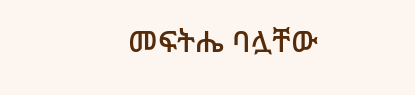መፍትሔ ባሏቸው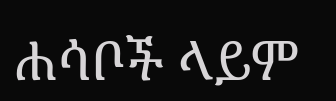ሐሳቦች ላይም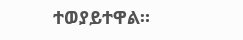ተወያይተዋል።